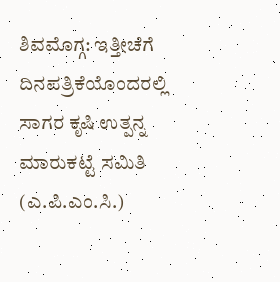ಶಿವಮೊಗ್ಗ: ಇತ್ತೀಚೆಗೆ ದಿನಪತ್ರಿಕೆಯೊಂದರಲ್ಲಿ ಸಾಗರ ಕೃಷಿ ಉತ್ಪನ್ನ ಮಾರುಕಟ್ಟೆ ಸಮಿತಿ (ಎ.ಪಿ.ಎಂ.ಸಿ.)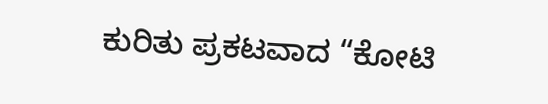ಕುರಿತು ಪ್ರಕಟವಾದ “ಕೋಟಿ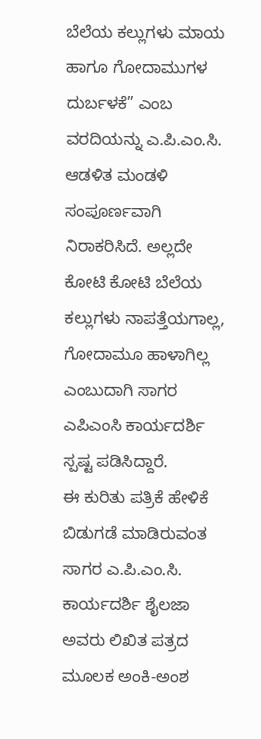ಬೆಲೆಯ ಕಲ್ಲುಗಳು ಮಾಯ ಹಾಗೂ ಗೋದಾಮುಗಳ ದುರ್ಬಳಕೆ” ಎಂಬ ವರದಿಯನ್ನು ಎ.ಪಿ.ಎಂ.ಸಿ. ಆಡಳಿತ ಮಂಡಳಿ ಸಂಪೂರ್ಣವಾಗಿ ನಿರಾಕರಿಸಿದೆ. ಅಲ್ಲದೇ ಕೋಟಿ ಕೋಟಿ ಬೆಲೆಯ ಕಲ್ಲುಗಳು ನಾಪತ್ತೆಯಗಾಲ್ಲ, ಗೋದಾಮೂ ಹಾಳಾಗಿಲ್ಲ ಎಂಬುದಾಗಿ ಸಾಗರ ಎಪಿಎಂಸಿ ಕಾರ್ಯದರ್ಶಿ ಸ್ಪಷ್ಟ ಪಡಿಸಿದ್ದಾರೆ.
ಈ ಕುರಿತು ಪತ್ರಿಕೆ ಹೇಳಿಕೆ ಬಿಡುಗಡೆ ಮಾಡಿರುವಂತ ಸಾಗರ ಎ.ಪಿ.ಎಂ.ಸಿ. ಕಾರ್ಯದರ್ಶಿ ಶೈಲಜಾ ಅವರು ಲಿಖಿತ ಪತ್ರದ ಮೂಲಕ ಅಂಕಿ-ಅಂಶ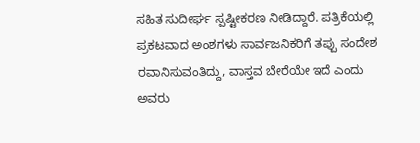ಸಹಿತ ಸುದೀರ್ಘ ಸ್ಪಷ್ಟೀಕರಣ ನೀಡಿದ್ದಾರೆ. ಪತ್ರಿಕೆಯಲ್ಲಿ ಪ್ರಕಟವಾದ ಅಂಶಗಳು ಸಾರ್ವಜನಿಕರಿಗೆ ತಪ್ಪು ಸಂದೇಶ ರವಾನಿಸುವಂತಿದ್ದು, ವಾಸ್ತವ ಬೇರೆಯೇ ಇದೆ ಎಂದು ಅವರು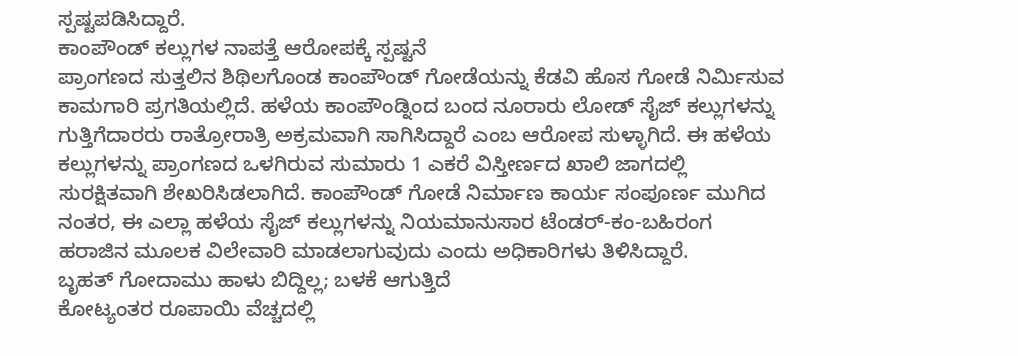ಸ್ಪಷ್ಟಪಡಿಸಿದ್ದಾರೆ.
ಕಾಂಪೌಂಡ್ ಕಲ್ಲುಗಳ ನಾಪತ್ತೆ ಆರೋಪಕ್ಕೆ ಸ್ಪಷ್ಟನೆ
ಪ್ರಾಂಗಣದ ಸುತ್ತಲಿನ ಶಿಥಿಲಗೊಂಡ ಕಾಂಪೌಂಡ್ ಗೋಡೆಯನ್ನು ಕೆಡವಿ ಹೊಸ ಗೋಡೆ ನಿರ್ಮಿಸುವ ಕಾಮಗಾರಿ ಪ್ರಗತಿಯಲ್ಲಿದೆ. ಹಳೆಯ ಕಾಂಪೌಂಡ್ನಿಂದ ಬಂದ ನೂರಾರು ಲೋಡ್ ಸೈಜ್ ಕಲ್ಲುಗಳನ್ನು ಗುತ್ತಿಗೆದಾರರು ರಾತ್ರೋರಾತ್ರಿ ಅಕ್ರಮವಾಗಿ ಸಾಗಿಸಿದ್ದಾರೆ ಎಂಬ ಆರೋಪ ಸುಳ್ಳಾಗಿದೆ. ಈ ಹಳೆಯ ಕಲ್ಲುಗಳನ್ನು ಪ್ರಾಂಗಣದ ಒಳಗಿರುವ ಸುಮಾರು 1 ಎಕರೆ ವಿಸ್ತೀರ್ಣದ ಖಾಲಿ ಜಾಗದಲ್ಲಿ ಸುರಕ್ಷಿತವಾಗಿ ಶೇಖರಿಸಿಡಲಾಗಿದೆ. ಕಾಂಪೌಂಡ್ ಗೋಡೆ ನಿರ್ಮಾಣ ಕಾರ್ಯ ಸಂಪೂರ್ಣ ಮುಗಿದ ನಂತರ, ಈ ಎಲ್ಲಾ ಹಳೆಯ ಸೈಜ್ ಕಲ್ಲುಗಳನ್ನು ನಿಯಮಾನುಸಾರ ಟೆಂಡರ್-ಕಂ-ಬಹಿರಂಗ ಹರಾಜಿನ ಮೂಲಕ ವಿಲೇವಾರಿ ಮಾಡಲಾಗುವುದು ಎಂದು ಅಧಿಕಾರಿಗಳು ತಿಳಿಸಿದ್ದಾರೆ.
ಬೃಹತ್ ಗೋದಾಮು ಹಾಳು ಬಿದ್ದಿಲ್ಲ; ಬಳಕೆ ಆಗುತ್ತಿದೆ
ಕೋಟ್ಯಂತರ ರೂಪಾಯಿ ವೆಚ್ಚದಲ್ಲಿ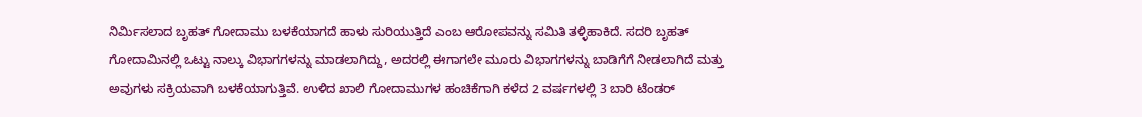ನಿರ್ಮಿಸಲಾದ ಬೃಹತ್ ಗೋದಾಮು ಬಳಕೆಯಾಗದೆ ಹಾಳು ಸುರಿಯುತ್ತಿದೆ ಎಂಬ ಆರೋಪವನ್ನು ಸಮಿತಿ ತಳ್ಳಿಹಾಕಿದೆ. ಸದರಿ ಬೃಹತ್ ಗೋದಾಮಿನಲ್ಲಿ ಒಟ್ಟು ನಾಲ್ಕು ವಿಭಾಗಗಳನ್ನು ಮಾಡಲಾಗಿದ್ದು, ಅದರಲ್ಲಿ ಈಗಾಗಲೇ ಮೂರು ವಿಭಾಗಗಳನ್ನು ಬಾಡಿಗೆಗೆ ನೀಡಲಾಗಿದೆ ಮತ್ತು ಅವುಗಳು ಸಕ್ರಿಯವಾಗಿ ಬಳಕೆಯಾಗುತ್ತಿವೆ. ಉಳಿದ ಖಾಲಿ ಗೋದಾಮುಗಳ ಹಂಚಿಕೆಗಾಗಿ ಕಳೆದ 2 ವರ್ಷಗಳಲ್ಲಿ 3 ಬಾರಿ ಟೆಂಡರ್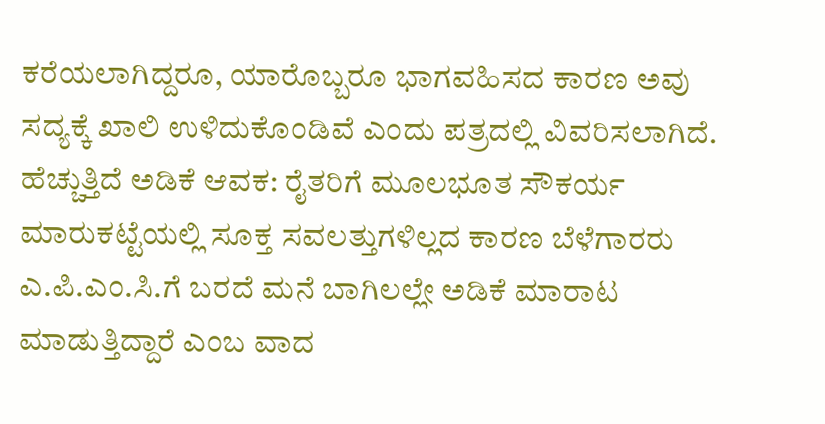ಕರೆಯಲಾಗಿದ್ದರೂ, ಯಾರೊಬ್ಬರೂ ಭಾಗವಹಿಸದ ಕಾರಣ ಅವು ಸದ್ಯಕ್ಕೆ ಖಾಲಿ ಉಳಿದುಕೊಂಡಿವೆ ಎಂದು ಪತ್ರದಲ್ಲಿ ವಿವರಿಸಲಾಗಿದೆ.
ಹೆಚ್ಚುತ್ತಿದೆ ಅಡಿಕೆ ಆವಕ: ರೈತರಿಗೆ ಮೂಲಭೂತ ಸೌಕರ್ಯ
ಮಾರುಕಟ್ಟೆಯಲ್ಲಿ ಸೂಕ್ತ ಸವಲತ್ತುಗಳಿಲ್ಲದ ಕಾರಣ ಬೆಳೆಗಾರರು ಎ.ಪಿ.ಎಂ.ಸಿ.ಗೆ ಬರದೆ ಮನೆ ಬಾಗಿಲಲ್ಲೇ ಅಡಿಕೆ ಮಾರಾಟ ಮಾಡುತ್ತಿದ್ದಾರೆ ಎಂಬ ವಾದ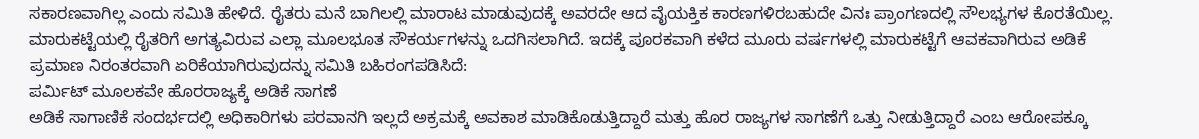ಸಕಾರಣವಾಗಿಲ್ಲ ಎಂದು ಸಮಿತಿ ಹೇಳಿದೆ. ರೈತರು ಮನೆ ಬಾಗಿಲಲ್ಲಿ ಮಾರಾಟ ಮಾಡುವುದಕ್ಕೆ ಅವರದೇ ಆದ ವೈಯಕ್ತಿಕ ಕಾರಣಗಳಿರಬಹುದೇ ವಿನಃ ಪ್ರಾಂಗಣದಲ್ಲಿ ಸೌಲಭ್ಯಗಳ ಕೊರತೆಯಿಲ್ಲ. ಮಾರುಕಟ್ಟೆಯಲ್ಲಿ ರೈತರಿಗೆ ಅಗತ್ಯವಿರುವ ಎಲ್ಲಾ ಮೂಲಭೂತ ಸೌಕರ್ಯಗಳನ್ನು ಒದಗಿಸಲಾಗಿದೆ. ಇದಕ್ಕೆ ಪೂರಕವಾಗಿ ಕಳೆದ ಮೂರು ವರ್ಷಗಳಲ್ಲಿ ಮಾರುಕಟ್ಟೆಗೆ ಆವಕವಾಗಿರುವ ಅಡಿಕೆ ಪ್ರಮಾಣ ನಿರಂತರವಾಗಿ ಏರಿಕೆಯಾಗಿರುವುದನ್ನು ಸಮಿತಿ ಬಹಿರಂಗಪಡಿಸಿದೆ:
ಪರ್ಮಿಟ್ ಮೂಲಕವೇ ಹೊರರಾಜ್ಯಕ್ಕೆ ಅಡಿಕೆ ಸಾಗಣೆ
ಅಡಿಕೆ ಸಾಗಾಣಿಕೆ ಸಂದರ್ಭದಲ್ಲಿ ಅಧಿಕಾರಿಗಳು ಪರವಾನಗಿ ಇಲ್ಲದೆ ಅಕ್ರಮಕ್ಕೆ ಅವಕಾಶ ಮಾಡಿಕೊಡುತ್ತಿದ್ದಾರೆ ಮತ್ತು ಹೊರ ರಾಜ್ಯಗಳ ಸಾಗಣೆಗೆ ಒತ್ತು ನೀಡುತ್ತಿದ್ದಾರೆ ಎಂಬ ಆರೋಪಕ್ಕೂ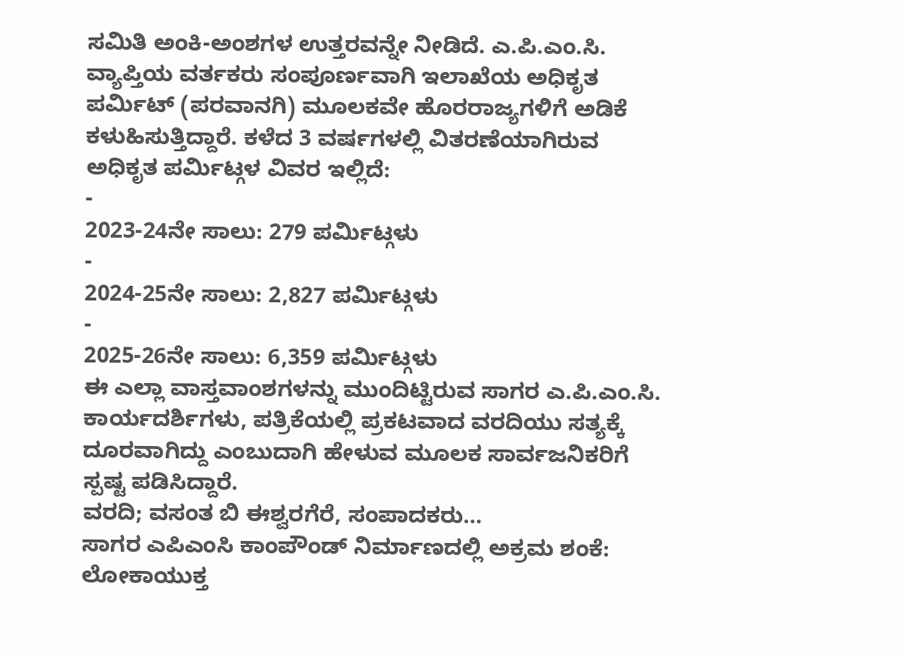ಸಮಿತಿ ಅಂಕಿ-ಅಂಶಗಳ ಉತ್ತರವನ್ನೇ ನೀಡಿದೆ. ಎ.ಪಿ.ಎಂ.ಸಿ. ವ್ಯಾಪ್ತಿಯ ವರ್ತಕರು ಸಂಪೂರ್ಣವಾಗಿ ಇಲಾಖೆಯ ಅಧಿಕೃತ ಪರ್ಮಿಟ್ (ಪರವಾನಗಿ) ಮೂಲಕವೇ ಹೊರರಾಜ್ಯಗಳಿಗೆ ಅಡಿಕೆ ಕಳುಹಿಸುತ್ತಿದ್ದಾರೆ. ಕಳೆದ 3 ವರ್ಷಗಳಲ್ಲಿ ವಿತರಣೆಯಾಗಿರುವ ಅಧಿಕೃತ ಪರ್ಮಿಟ್ಗಳ ವಿವರ ಇಲ್ಲಿದೆ:
-
2023-24ನೇ ಸಾಲು: 279 ಪರ್ಮಿಟ್ಗಳು
-
2024-25ನೇ ಸಾಲು: 2,827 ಪರ್ಮಿಟ್ಗಳು
-
2025-26ನೇ ಸಾಲು: 6,359 ಪರ್ಮಿಟ್ಗಳು
ಈ ಎಲ್ಲಾ ವಾಸ್ತವಾಂಶಗಳನ್ನು ಮುಂದಿಟ್ಟಿರುವ ಸಾಗರ ಎ.ಪಿ.ಎಂ.ಸಿ. ಕಾರ್ಯದರ್ಶಿಗಳು, ಪತ್ರಿಕೆಯಲ್ಲಿ ಪ್ರಕಟವಾದ ವರದಿಯು ಸತ್ಯಕ್ಕೆ ದೂರವಾಗಿದ್ದು ಎಂಬುದಾಗಿ ಹೇಳುವ ಮೂಲಕ ಸಾರ್ವಜನಿಕರಿಗೆ ಸ್ಪಷ್ಟ ಪಡಿಸಿದ್ದಾರೆ.
ವರದಿ; ವಸಂತ ಬಿ ಈಶ್ವರಗೆರೆ, ಸಂಪಾದಕರು…
ಸಾಗರ ಎಪಿಎಂಸಿ ಕಾಂಪೌಂಡ್ ನಿರ್ಮಾಣದಲ್ಲಿ ಅಕ್ರಮ ಶಂಕೆ: ಲೋಕಾಯುಕ್ತ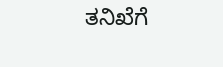ತನಿಖೆಗೆ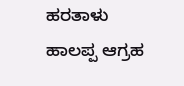ಹರತಾಳು ಹಾಲಪ್ಪ ಆಗ್ರಹ